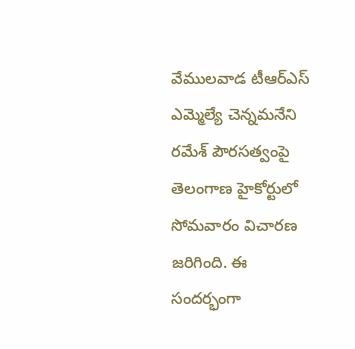వేములవాడ టీఆర్ఎస్ ఎమ్మెల్యే చెన్నమనేని రమేశ్ పౌరసత్వంపై తెలంగాణ హైకోర్టులో సోమవారం విచారణ జరిగింది. ఈ సందర్భంగా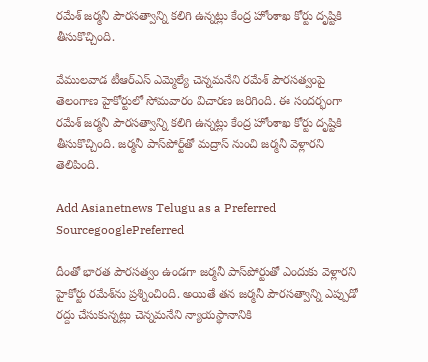రమేశ్ జర్మనీ పౌరసత్వాన్ని కలిగి ఉన్నట్లు కేంద్ర హోంశాఖ కోర్టు దృష్టికి తీసుకొచ్చింది.

వేములవాడ టీఆర్ఎస్ ఎమ్మెల్యే చెన్నమనేని రమేశ్ పౌరసత్వంపై తెలంగాణ హైకోర్టులో సోమవారం విచారణ జరిగింది. ఈ సందర్భంగా రమేశ్ జర్మనీ పౌరసత్వాన్ని కలిగి ఉన్నట్లు కేంద్ర హోంశాఖ కోర్టు దృష్టికి తీసుకొచ్చింది. జర్మనీ పాస్‌పోర్ట్‌తో మద్రాస్ నుంచి జర్మనీ వెళ్లారని తెలిపింది.

Add Asianetnews Telugu as a Preferred SourcegooglePreferred

దీంతో భారత పౌరసత్వం ఉండగా జర్మనీ పాస్‌పోర్టుతో ఎందుకు వెళ్లారని హైకోర్టు రమేశ్‌ను ప్రశ్నించింది. అయితే తన జర్మనీ పౌరసత్వాన్ని ఎప్పుడో రద్దు చేసుకున్నట్లు చెన్నమనేని న్యాయస్థానానికి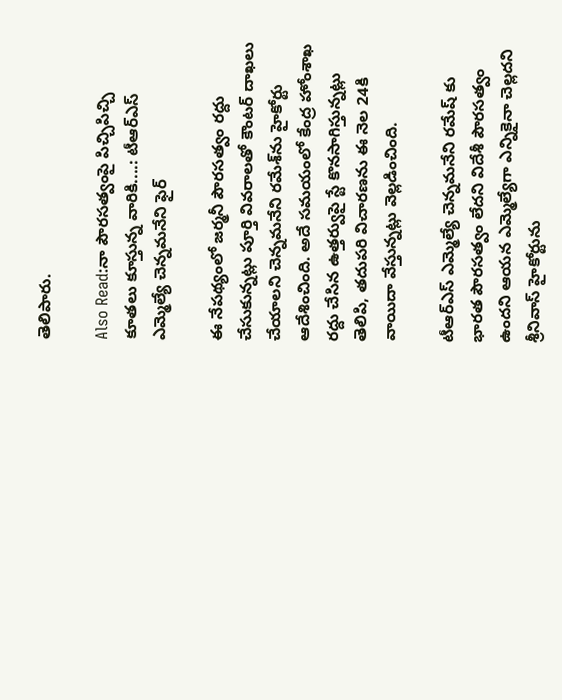తెలిపారు.

Also Read:నా పౌరసత్వంపై పిచ్చిపిచ్చి కూతలు కూస్తున్న వారికి....: టీఆర్ఎస్ ఎమ్మెల్యే చెన్నమనేని ఫైర్

ఈ నేపథ్యంలో జర్మనీ పౌరసత్వం రద్దు చేసుకున్నట్లు పూర్తి వివరాలతో కౌంటర్ దాఖలు చేయాలని చెన్నమనేని రమేశ్‌ను హైకోర్టు ఆదేశించింది. అదే సమయంలో కేంద్ర హోంశాఖ రద్దు చేసిన ఉత్తర్వుపై స్టే కొనసాగిస్తున్నట్లు తెలిపి, తదుపరి విచారణను ఈ నెల 24కి వాయిదా వేస్తున్నట్లు వెల్లడించింది.

టీఆర్ఎస్ ఎమ్మెల్యే చెన్నమనేని రమేష్ కు భారత పౌరసత్వం లేదని విదేశీ పౌరసత్వం ఉందని ఆయన ఎమ్మెల్యేగా ఎన్నికైనా చెల్లదని శ్రీనివాస్ హైకోర్టును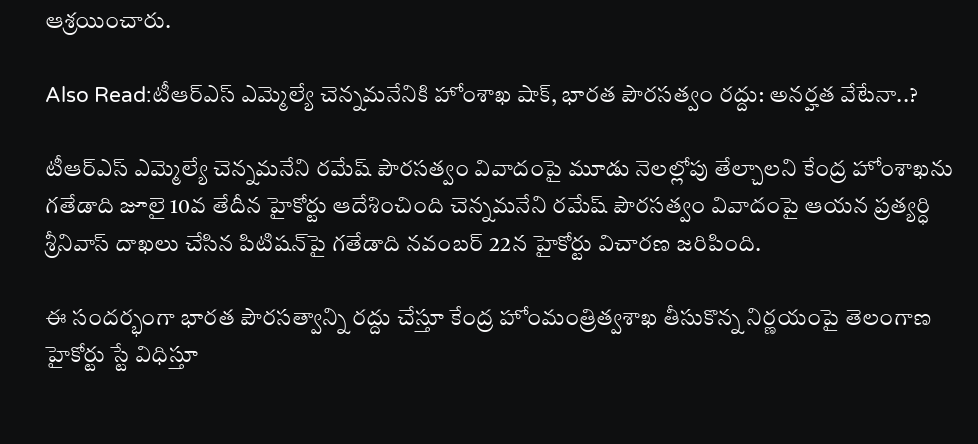ఆశ్రయించారు.

Also Read:టీఆర్ఎస్ ఎమ్మెల్యే చెన్నమనేనికి హోంశాఖ షాక్, భారత పౌరసత్వం రద్దు: అనర్హత వేటేనా..?

టీఆర్ఎస్ ఎమ్మెల్యే చెన్నమనేని రమేష్ పౌరసత్వం వివాదంపై మూడు నెలల్లోపు తేల్చాలని కేంద్ర హోంశాఖను గతేడాది జూలై 10వ తేదీన హైకోర్టు ఆదేశించింది చెన్నమనేని రమేష్ పౌరసత్వం వివాదంపై ఆయన ప్రత్యర్ధి శ్రీనివాస్ దాఖలు చేసిన పిటిషన్‌పై గతేడాది నవంబర్ 22న హైకోర్టు విచారణ జరిపింది.

ఈ సందర్భంగా భారత పౌరసత్వాన్ని రద్దు చేస్తూ కేంద్ర హోంమంత్రిత్వశాఖ తీసుకొన్న నిర్ణయంపై తెలంగాణ హైకోర్టు స్టే విధిస్తూ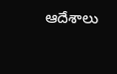ఆదేశాలు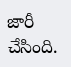జారీ చేసింది.